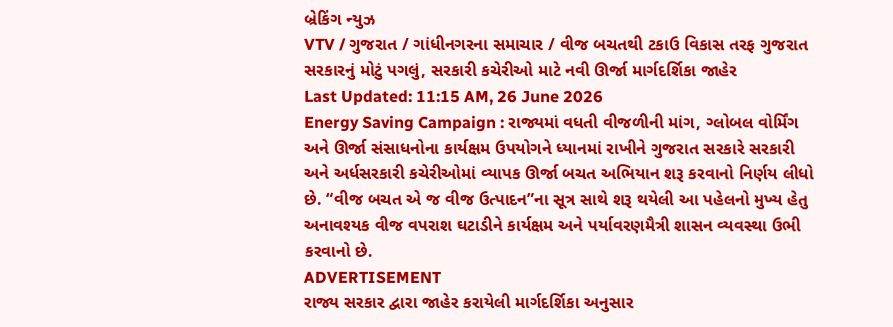બ્રેકિંગ ન્યુઝ
VTV / ગુજરાત / ગાંધીનગરના સમાચાર / વીજ બચતથી ટકાઉ વિકાસ તરફ ગુજરાત સરકારનું મોટું પગલું, સરકારી કચેરીઓ માટે નવી ઊર્જા માર્ગદર્શિકા જાહેર
Last Updated: 11:15 AM, 26 June 2026
Energy Saving Campaign : રાજ્યમાં વધતી વીજળીની માંગ, ગ્લોબલ વોર્મિંગ અને ઊર્જા સંસાધનોના કાર્યક્ષમ ઉપયોગને ધ્યાનમાં રાખીને ગુજરાત સરકારે સરકારી અને અર્ધસરકારી કચેરીઓમાં વ્યાપક ઊર્જા બચત અભિયાન શરૂ કરવાનો નિર્ણય લીધો છે. “વીજ બચત એ જ વીજ ઉત્પાદન”ના સૂત્ર સાથે શરૂ થયેલી આ પહેલનો મુખ્ય હેતુ અનાવશ્યક વીજ વપરાશ ઘટાડીને કાર્યક્ષમ અને પર્યાવરણમૈત્રી શાસન વ્યવસ્થા ઉભી કરવાનો છે.
ADVERTISEMENT
રાજ્ય સરકાર દ્વારા જાહેર કરાયેલી માર્ગદર્શિકા અનુસાર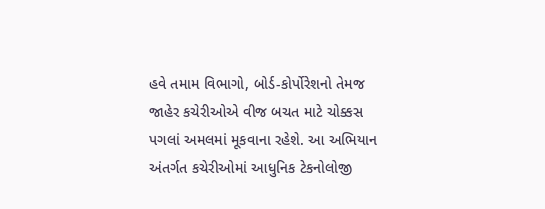હવે તમામ વિભાગો, બોર્ડ-કોર્પોરેશનો તેમજ જાહેર કચેરીઓએ વીજ બચત માટે ચોક્કસ પગલાં અમલમાં મૂકવાના રહેશે. આ અભિયાન અંતર્ગત કચેરીઓમાં આધુનિક ટેકનોલોજી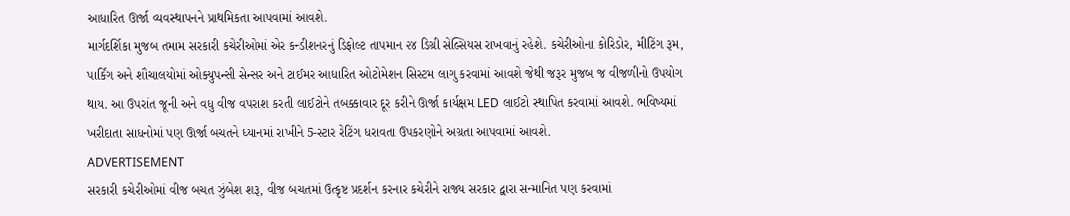આધારિત ઊર્જા વ્યવસ્થાપનને પ્રાથમિકતા આપવામાં આવશે.
માર્ગદર્શિકા મુજબ તમામ સરકારી કચેરીઓમાં એર કન્ડીશનરનું ડિફોલ્ટ તાપમાન ૨૪ ડિગ્રી સેલ્સિયસ રાખવાનું રહેશે. કચેરીઓના કોરિડોર, મીટિંગ રૂમ, પાર્કિંગ અને શૌચાલયોમાં ઓક્યુપન્સી સેન્સર અને ટાઈમર આધારિત ઓટોમેશન સિસ્ટમ લાગુ કરવામાં આવશે જેથી જરૂર મુજબ જ વીજળીનો ઉપયોગ થાય. આ ઉપરાંત જૂની અને વધુ વીજ વપરાશ કરતી લાઈટોને તબક્કાવાર દૂર કરીને ઊર્જા કાર્યક્ષમ LED લાઈટો સ્થાપિત કરવામાં આવશે. ભવિષ્યમાં ખરીદાતા સાધનોમાં પણ ઊર્જા બચતને ધ્યાનમાં રાખીને 5-સ્ટાર રેટિંગ ધરાવતા ઉપકરણોને અગ્રતા આપવામાં આવશે.
ADVERTISEMENT
સરકારી કચેરીઓમાં વીજ બચત ઝુંબેશ શરૂ, વીજ બચતમાં ઉત્કૃષ્ટ પ્રદર્શન કરનાર કચેરીને રાજ્ય સરકાર દ્વારા સન્માનિત પણ કરવામાં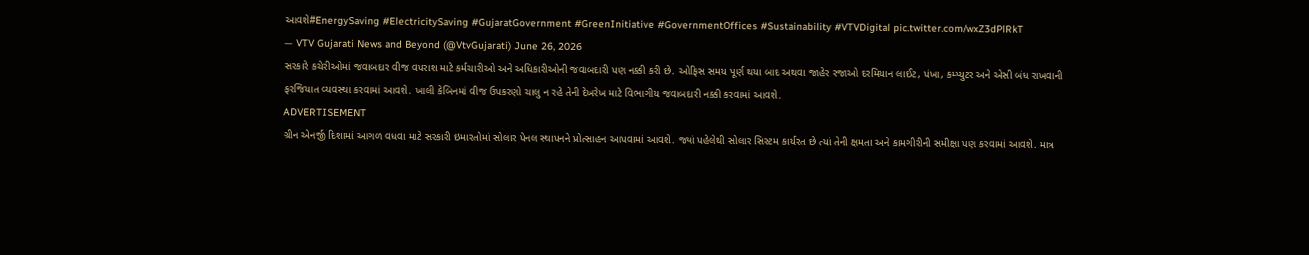આવશે#EnergySaving #ElectricitySaving #GujaratGovernment #GreenInitiative #GovernmentOffices #Sustainability #VTVDigital pic.twitter.com/wxZ3dPlRkT
— VTV Gujarati News and Beyond (@VtvGujarati) June 26, 2026
સરકારે કચેરીઓમાં જવાબદાર વીજ વપરાશ માટે કર્મચારીઓ અને અધિકારીઓની જવાબદારી પણ નક્કી કરી છે. ઓફિસ સમય પૂર્ણ થયા બાદ અથવા જાહેર રજાઓ દરમિયાન લાઈટ, પંખા, કમ્પ્યુટર અને એસી બંધ રાખવાની ફરજિયાત વ્યવસ્થા કરવામાં આવશે. ખાલી કેબિનમાં વીજ ઉપકરણો ચાલુ ન રહે તેની દેખરેખ માટે વિભાગીય જવાબદારી નક્કી કરવામાં આવશે.
ADVERTISEMENT
ગ્રીન એનર્જી દિશામાં આગળ વધવા માટે સરકારી ઇમારતોમાં સોલાર પેનલ સ્થાપનને પ્રોત્સાહન આપવામાં આવશે. જ્યાં પહેલેથી સોલાર સિસ્ટમ કાર્યરત છે ત્યાં તેની ક્ષમતા અને કામગીરીની સમીક્ષા પણ કરવામાં આવશે. માત્ર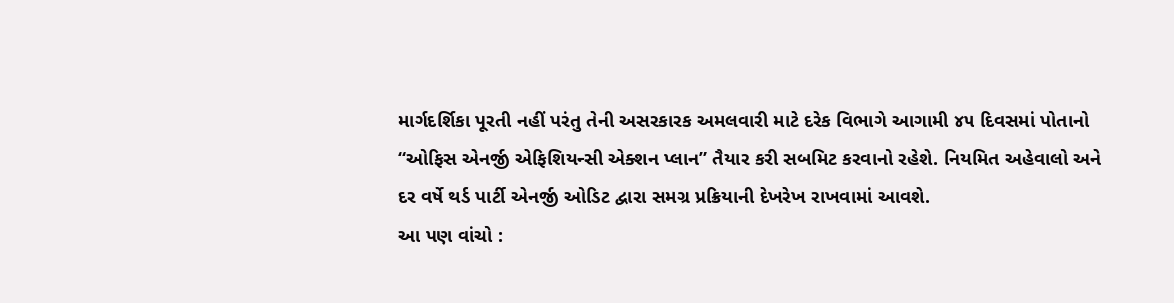માર્ગદર્શિકા પૂરતી નહીં પરંતુ તેની અસરકારક અમલવારી માટે દરેક વિભાગે આગામી ૪૫ દિવસમાં પોતાનો “ઓફિસ એનર્જી એફિશિયન્સી એક્શન પ્લાન” તૈયાર કરી સબમિટ કરવાનો રહેશે. નિયમિત અહેવાલો અને દર વર્ષે થર્ડ પાર્ટી એનર્જી ઓડિટ દ્વારા સમગ્ર પ્રક્રિયાની દેખરેખ રાખવામાં આવશે.
આ પણ વાંચો :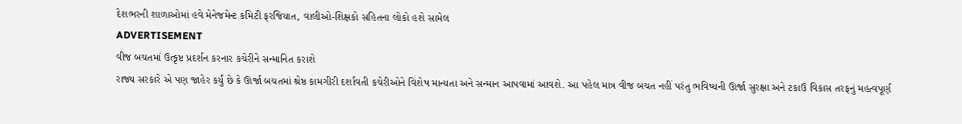દેશભરની શાળાઓમાં હવે મેનેજમેન્ટ કમિટી ફરજિયાત, વાલીઓ-શિક્ષકો સહિતના લોકો હશે સામેલ
ADVERTISEMENT
વીજ બચતમાં ઉત્કૃષ્ટ પ્રદર્શન કરનાર કચેરીને સન્માનિત કરાશે
રાજ્ય સરકારે એ પણ જાહેર કર્યું છે કે ઊર્જા બચતમાં શ્રેષ્ઠ કામગીરી દર્શાવતી કચેરીઓને વિશેષ માન્યતા અને સન્માન આપવામાં આવશે. આ પહેલ માત્ર વીજ બચત નહીં પરંતુ ભવિષ્યની ઊર્જા સુરક્ષા અને ટકાઉ વિકાસ તરફનું મહત્વપૂર્ણ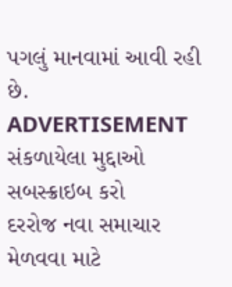પગલું માનવામાં આવી રહી છે.
ADVERTISEMENT
સંકળાયેલા મુદ્દાઓ
સબસ્ક્રાઇબ કરો
દરરોજ નવા સમાચાર મેળવવા માટે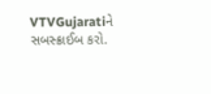VTVGujaratiને સબસ્ક્રાઈબ કરો.